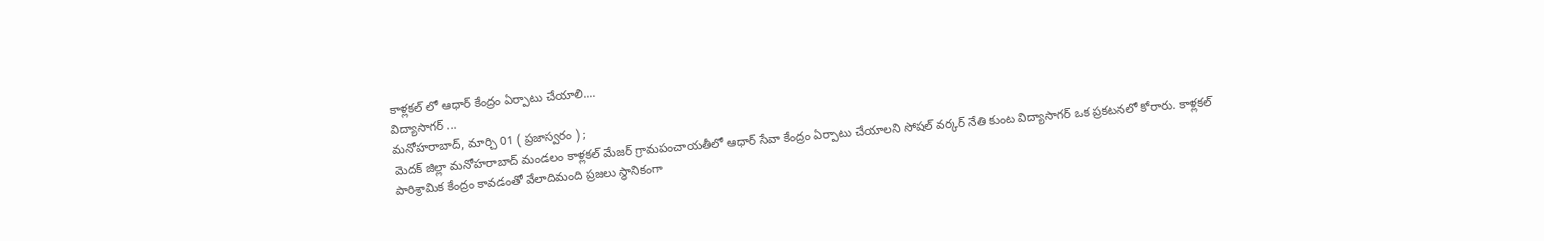కాళ్లకల్ లో ఆధార్ కేంద్రం ఏర్పాటు చేయాలి....
విద్యాసాగర్ ...
మనోహరాబాద్, మార్చి 01 ( ప్రజాస్వరం ) ;
మెదక్ జిల్లా మనోహరాబాద్ మండలం కాళ్లకల్ మేజర్ గ్రామపంచాయతీలో ఆధార్ సేవా కేంద్రం ఏర్పాటు చేయాలని సోషల్ వర్కర్ నేతి కుంట విద్యాసాగర్ ఒక ప్రకటనలో కోరారు. కాళ్లకల్ పారిశ్రామిక కేంద్రం కావడంతో వేలాదిమంది ప్రజలు స్థానికంగా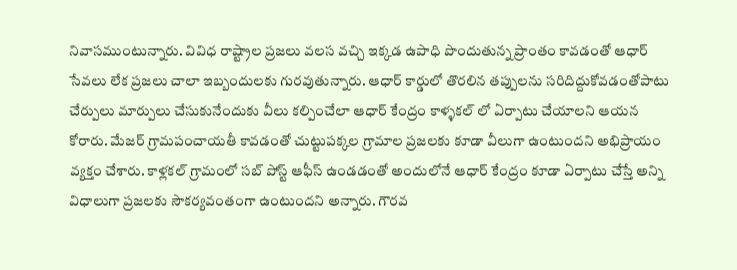నివాసముంటున్నారు. వివిధ రాష్ట్రాల ప్రజలు వలస వచ్చి ఇక్కడ ఉపాధి పొందుతున్న ప్రాంతం కావడంతో ఆధార్ సేవలు లేక ప్రజలు చాలా ఇబ్బందులకు గురవుతున్నారు. ఆధార్ కార్డులో తొరలిన తప్పులను సరిదిద్దుకోవడంతోపాటు చేర్పులు మార్పులు చేసుకునేందుకు వీలు కల్పించేలా ఆధార్ కేంద్రం కాళ్ళకల్ లో ఏర్పాటు చేయాలని ఆయన కోరారు. మేజర్ గ్రామపంచాయతీ కావడంతో చుట్టుపక్కల గ్రామాల ప్రజలకు కూడా వీలుగా ఉంటుందని అభిప్రాయం వ్యక్తం చేశారు. కాళ్లకల్ గ్రామంలో సబ్ పోస్ట్ ఆఫీస్ ఉండడంతో అందులోనే ఆధార్ కేంద్రం కూడా ఏర్పాటు చేస్తే అన్ని విధాలుగా ప్రజలకు సౌకర్యవంతంగా ఉంటుందని అన్నారు. గౌరవ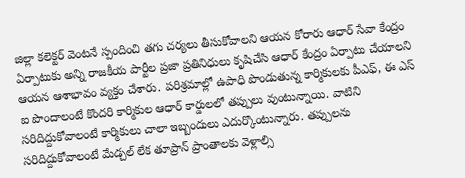జిల్లా కలెక్టర్ వెంటనే స్పందించి తగు చర్యలు తీసుకోవాలని ఆయన కోరారు ఆధార్ సేవా కేంద్రం ఏర్పాటుకు అన్ని రాజకీయ పార్టీల ప్రజా ప్రతినిధులు కృషిచేసి ఆధార్ కేంద్రం ఏర్పాటు చేయాలని ఆయన ఆశాభావం వ్యక్తం చేశారు. పరిశ్రమాల్లో ఉపాధి పొండుతున్న కార్మికులకు పీఎఫ్, ఈ ఎస్ ఐ పొందాలంటే కొందరి కార్మికుల ఆధార్ కార్డులలో తప్పులు వుంటున్నాయి. వాటిని సరిదిద్దుకోవాలంటే కార్మికులు చాలా ఇబ్బందులు ఎదుర్కొంటున్నారు. తప్పులను సరిదిద్దుకోవాలంటే మేడ్చల్ లేక తూప్రాన్ ప్రాంతాలకు వెళ్లాల్సి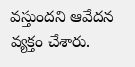వస్తుందని ఆవేదన వ్యక్తం చేశారు.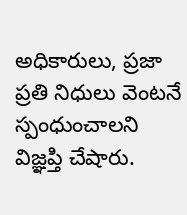అధికారులు, ప్రజా ప్రతి నిధులు వెంటనే స్పంధుంచాలని విజ్ఞప్తి చేషారు.